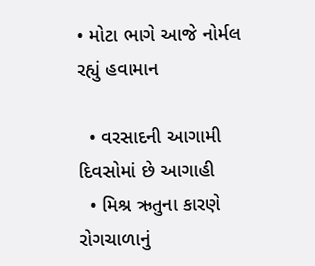• મોટા ભાગે આજે નોર્મલ રહ્યું હવામાન

  • વરસાદની આગામી દિવસોમાં છે આગાહી
  • મિશ્ર ઋતુના કારણે રોગચાળાનું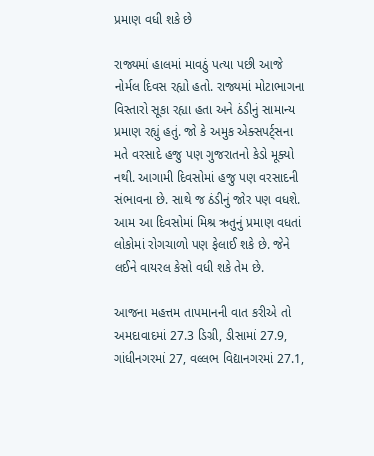પ્રમાણ વધી શકે છે

રાજ્યમાં હાલમાં માવઠું પત્યા પછી આજે નોર્મલ દિવસ રહ્યો હતો. રાજ્યમાં મોટાભાગના વિસ્તારો સૂકા રહ્યા હતા અને ઠંડીનું સામાન્ય પ્રમાણ રહ્યું હતું. જો કે અમુક એક્સપર્ટ્સના મતે વરસાદે હજુ પણ ગુજરાતનો કેડો મૂક્યો નથી. આગામી દિવસોમાં હજુ પણ વરસાદની સંભાવના છે. સાથે જ ઠંડીનું જોર પણ વધશે. આમ આ દિવસોમાં મિશ્ર ઋતુનું પ્રમાણ વધતાં લોકોમાં રોગચાળો પણ ફેલાઈ શકે છે. જેને લઈને વાયરલ કેસો વધી શકે તેમ છે.

આજના મહત્તમ તાપમાનની વાત કરીએ તો અમદાવાદમાં 27.3 ડિગ્રી, ડીસામાં 27.9, ગાંધીનગરમાં 27, વલ્લભ વિદ્યાનગરમાં 27.1,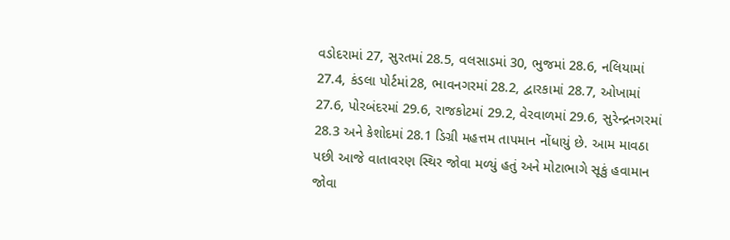વડોદરામાં 27, સુરતમાં 28.5, વલસાડમાં 30, ભુજમાં 28.6, નલિયામાં 27.4, કંડલા પોર્ટમાં28, ભાવનગરમાં 28.2, દ્વારકામાં 28.7, ઓખામાં 27.6, પોરબંદરમાં 29.6, રાજકોટમાં 29.2, વેરવાળમાં 29.6, સુરેન્દ્રનગરમાં 28.3 અને કેશોદમાં 28.1 ડિગ્રી મહત્તમ તાપમાન નોંધાયું છે. આમ માવઠા પછી આજે વાતાવરણ સ્થિર જોવા મળ્યું હતું અને મોટાભાગે સૂકું હવામાન જોવા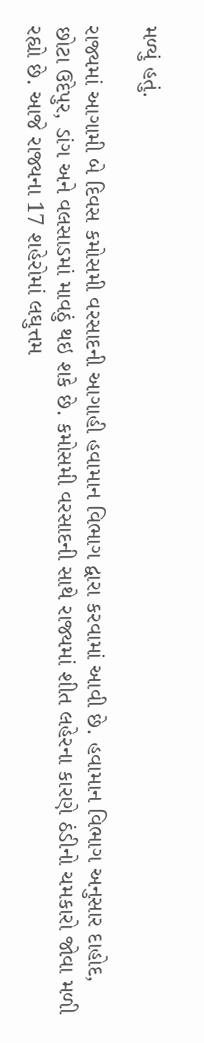મળ્યું હતું.

રાજ્યમાં આગામી બે દિવસ કમોસમી વરસાદની આગાહી હવામાન વિભાગ દ્વારા કરવામાં આવી છે. હવામાન વિભાગ અનુસાર દાહોદ, છોટા ઉદેપુર, ડાંગ અને વલસાડમાં માવઠું થઇ શકે છે. કમોસમી વરસાદની સાથે રાજ્યમાં શીત લહેરના કારણે ઠંડીનો ચમકારો જોવા મળી રહ્યો છે. આજે રાજ્યના 17 શહેરોમાં લઘુત્તમ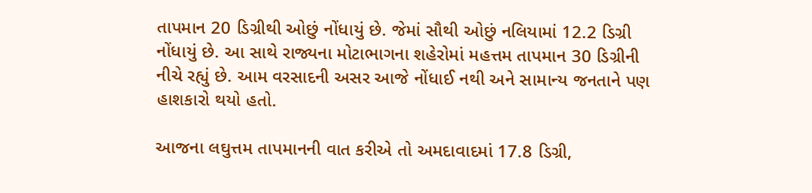તાપમાન 20 ડિગ્રીથી ઓછું નોંધાયું છે. જેમાં સૌથી ઓછું નલિયામાં 12.2 ડિગ્રી નોંધાયું છે. આ સાથે રાજ્યના મોટાભાગના શહેરોમાં મહત્તમ તાપમાન 30 ડિગ્રીની નીચે રહ્યું છે. આમ વરસાદની અસર આજે નોંધાઈ નથી અને સામાન્ય જનતાને પણ હાશકારો થયો હતો.

આજના લઘુત્તમ તાપમાનની વાત કરીએ તો અમદાવાદમાં 17.8 ડિગ્રી,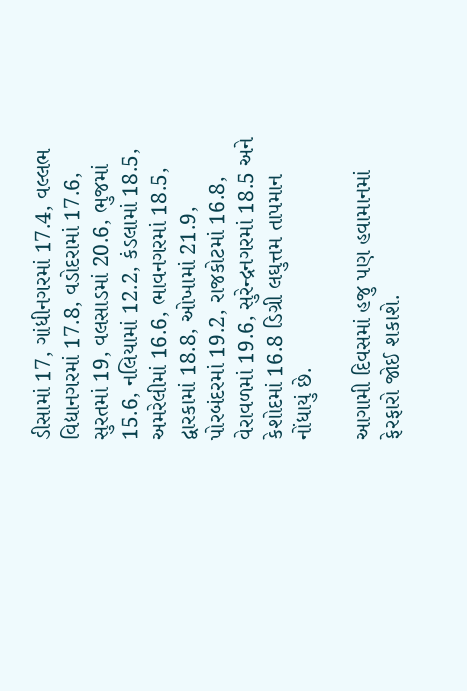ડીસામાં 17, ગાંધીનગરમાં 17.4, વલ્લભ વિદ્યાનગરમાં 17.8, વડોદરામાં 17.6, સુરતમાં 19, વલસાડમાં 20.6, ભુજમાં 15.6, નલિયામાં 12.2, કંડલામાં 18.5, અમરેલીમાં 16.6, ભાવનગરમાં 18.5, દ્વારકામાં 18.8, ઓખામાં 21.9, પોરબંદરમાં 19.2, રાજકોટમાં 16.8, વેરાવળમાં 19.6, સુરેન્દ્રનગરમાં 18.5 અને કેશોદમાં 16.8 ડિગ્રી લઘુત્તમ તાપમાન નોંધાયું છે.

આગામી દિવસમાં હજુ પણ હવામાનમાં ફેરફારો જોઈ શકાશે.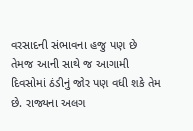વરસાદની સંભાવના હજુ પણ છે તેમજ આની સાથે જ આગામી દિવસોમાં ઠંડીનું જોર પણ વધી શકે તેમ છે. રાજ્યના અલગ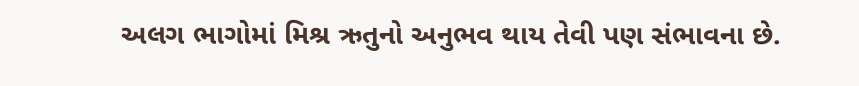અલગ ભાગોમાં મિશ્ર ઋતુનો અનુભવ થાય તેવી પણ સંભાવના છે.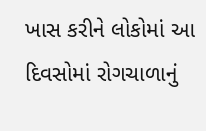ખાસ કરીને લોકોમાં આ દિવસોમાં રોગચાળાનું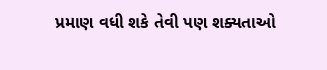પ્રમાણ વધી શકે તેવી પણ શક્યતાઓ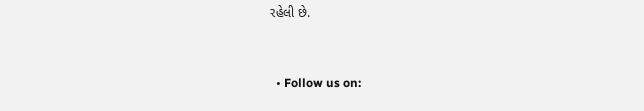રહેલી છે.


  • Follow us on: